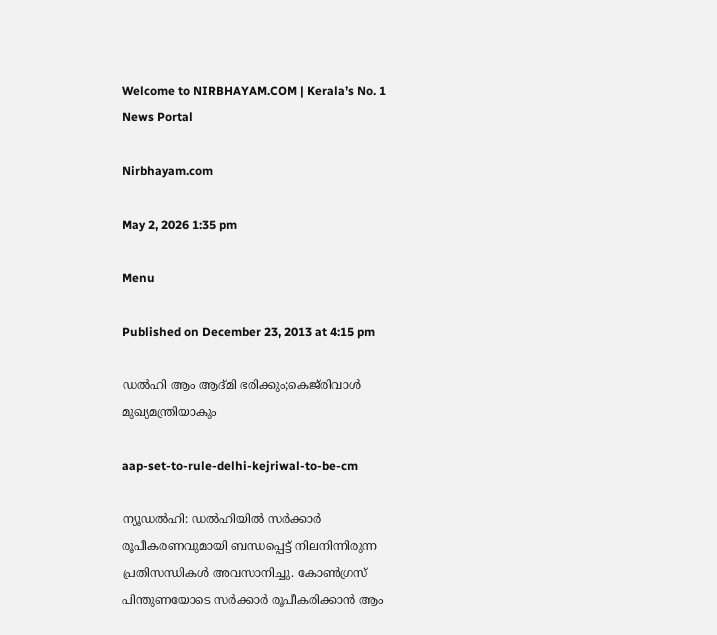Welcome to NIRBHAYAM.COM | Kerala’s No. 1 News Portal

Nirbhayam.com

May 2, 2026 1:35 pm

Menu

Published on December 23, 2013 at 4:15 pm

ഡല്‍ഹി ആം ആദ്മി ഭരിക്കും;കെജ്‌രിവാള്‍ മുഖ്യമന്ത്രിയാകും

aap-set-to-rule-delhi-kejriwal-to-be-cm

ന്യൂഡല്‍ഹി: ഡല്‍ഹിയില്‍ സര്‍ക്കാര്‍ രൂപീകരണവുമായി ബന്ധപ്പെട്ട് നിലനിന്നിരുന്ന പ്രതിസന്ധികള്‍ അവസാനിച്ചു. കോണ്‍ഗ്രസ് പിന്തുണയോടെ സര്‍ക്കാര്‍ രൂപീകരിക്കാന്‍ ആം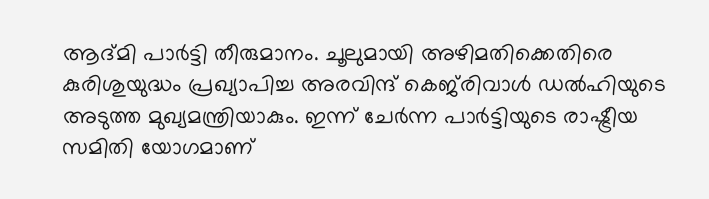ആദ്മി പാര്‍ട്ടി തീരുമാനം. ചൂലുമായി അഴിമതിക്കെതിരെ കുരിശുയുദ്ധം പ്രഖ്യാപിച്ച അരവിന്ദ് കെജ്‌രിവാള്‍ ഡല്‍ഹിയുടെ അടുത്ത മുഖ്യമന്ത്രിയാകും. ഇന്ന് ചേര്‍ന്ന പാര്‍ട്ടിയുടെ രാഷ്ട്രീയ സമിതി യോഗമാണ്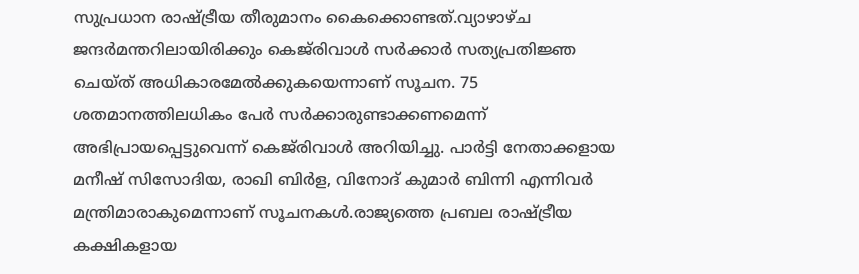സുപ്രധാന രാഷ്ട്രീയ തീരുമാനം കൈക്കൊണ്ടത്.വ്യാഴാഴ്ച ജന്ദര്‍മന്തറിലായിരിക്കും കെജ്‌രിവാള്‍ സര്‍ക്കാര്‍ സത്യപ്രതിജ്ഞ ചെയ്ത് അധികാരമേല്‍ക്കുകയെന്നാണ് സൂചന. 75 ശതമാനത്തിലധികം പേര്‍ സര്‍ക്കാരുണ്ടാക്കണമെന്ന് അഭിപ്രായപ്പെട്ടുവെന്ന് കെജ്‌രിവാള്‍ അറിയിച്ചു. പാര്‍ട്ടി നേതാക്കളായ മനീഷ് സിസോദിയ, രാഖി ബിര്‍ള, വിനോദ് കുമാര്‍ ബിന്നി എന്നിവര്‍ മന്ത്രിമാരാകുമെന്നാണ് സൂചനകള്‍.രാജ്യത്തെ പ്രബല രാഷ്ട്രീയ കക്ഷികളായ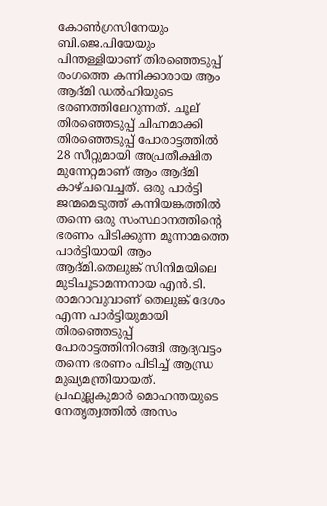കോണ്‍ഗ്രസിനേയും ബി.ജെ.പിയേയും പിന്തള്ളിയാണ് തിരഞ്ഞെടുപ്പ് രംഗത്തെ കന്നിക്കാരായ ആം ആദ്മി ഡല്‍ഹിയുടെ ഭരണത്തിലേറുന്നത്. ചൂല് തിരഞ്ഞെടുപ്പ് ചിഹ്നമാക്കി തിരഞ്ഞെടുപ്പ് പോരാട്ടത്തില്‍ 28 സീറ്റുമായി അപ്രതീക്ഷിത മുന്നേറ്റമാണ് ആം ആദ്മി കാഴ്ചവെച്ചത്. ഒരു പാര്‍ട്ടി ജന്മമെടുത്ത് കന്നിയങ്കത്തില്‍ തന്നെ ഒരു സംസ്ഥാനത്തിന്റെ ഭരണം പിടിക്കുന്ന മൂന്നാമത്തെ പാര്‍ട്ടിയായി ആം ആദ്മി.തെലുങ്ക് സിനിമയിലെ മുടിചൂടാമന്നനായ എന്‍.ടി. രാമറാവുവാണ് തെലുങ്ക് ദേശം എന്ന പാര്‍ട്ടിയുമായി തിരഞ്ഞെടുപ്പ് പോരാട്ടത്തിനിറങ്ങി ആദ്യവട്ടം തന്നെ ഭരണം പിടിച്ച് ആന്ധ്ര മുഖ്യമന്ത്രിയായത്. പ്രഫുല്ലകുമാര്‍ മൊഹന്തയുടെ നേതൃത്വത്തില്‍ അസം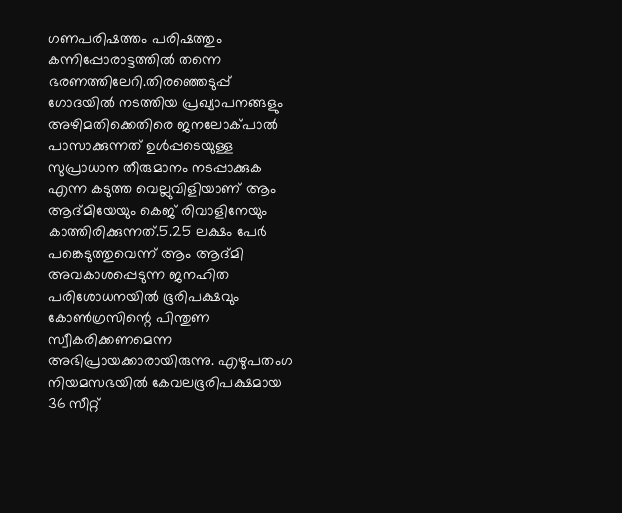ഗണപരിഷത്തം പരിഷത്തും കന്നിപ്പോരാട്ടത്തില്‍ തന്നെ ഭരണത്തിലേറി.തിരഞ്ഞെടുപ്പ് ഗോദയില്‍ നടത്തിയ പ്രഖ്യാപനങ്ങളും അഴിമതിക്കെതിരെ ജനലോക്പാല്‍ പാസാക്കുന്നത് ഉള്‍പ്പടെയുള്ള സുപ്രാധാന തീരുമാനം നടപ്പാക്കുക എന്ന കടുത്ത വെല്ലുവിളിയാണ് ആം ആദ്മിയേയും കെജ് രിവാളിനേയും കാത്തിരിക്കുന്നത്.5.25 ലക്ഷം പേര്‍ പങ്കെടുത്തുവെന്ന് ആം ആദ്മി അവകാശപ്പെടുന്ന ജനഹിത പരിശോധനയില്‍ ഭൂരിപക്ഷവും കോണ്‍ഗ്രസിന്റെ പിന്തുണ സ്വീകരിക്കണമെന്ന അഭിപ്രായക്കാരായിരുന്നു. എഴുപതംഗ നിയമസഭയില്‍ കേവലഭൂരിപക്ഷമായ 36 സീറ്റ്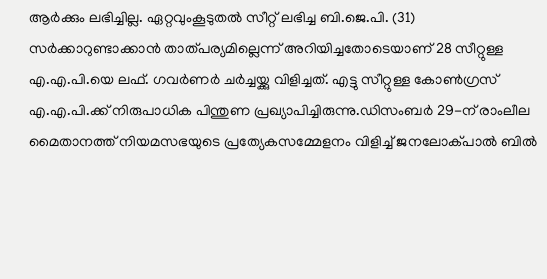ആര്‍ക്കും ലഭിച്ചില്ല. ഏറ്റവുംകൂടുതല്‍ സീറ്റ് ലഭിച്ച ബി.ജെ.പി. (31) സര്‍ക്കാറുണ്ടാക്കാന്‍ താത്പര്യമില്ലെന്ന് അറിയിച്ചതോടെയാണ് 28 സീറ്റുള്ള എ.എ.പി.യെ ലഫ്. ഗവര്‍ണര്‍ ചര്‍ച്ചയ്ക്കു വിളിച്ചത്. എട്ടു സീറ്റുള്ള കോണ്‍ഗ്രസ് എ.എ.പി.ക്ക് നിരുപാധിക പിന്തുണ പ്രഖ്യാപിച്ചിരുന്നു.ഡിസംബര്‍ 29-ന് രാംലീല മൈതാനത്ത് നിയമസഭയുടെ പ്രത്യേകസമ്മേളനം വിളിച്ച് ജനലോക്പാല്‍ ബില്‍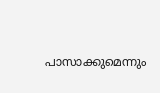പാസാക്കുമെന്നും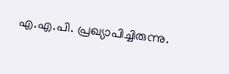എ.എ.പി. പ്രഖ്യാപിച്ചിരുന്നു.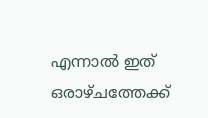എന്നാല്‍ ഇത് ഒരാഴ്ചത്തേക്ക്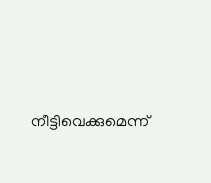നീട്ടിവെക്കുമെന്ന്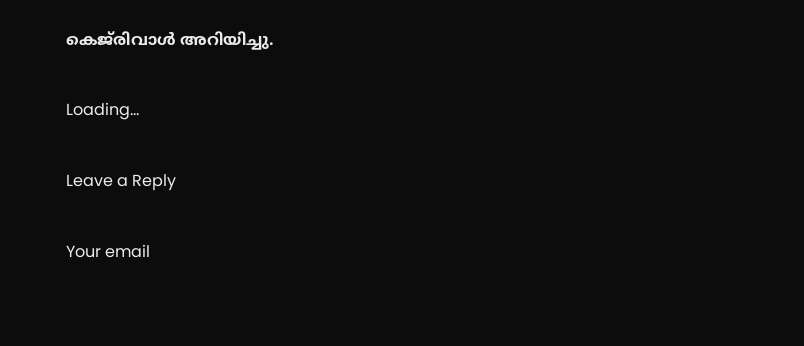കെജ്‌രിവാള്‍ അറിയിച്ചു.

Loading...

Leave a Reply

Your email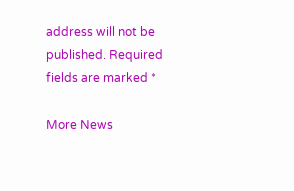address will not be published. Required fields are marked *

More News